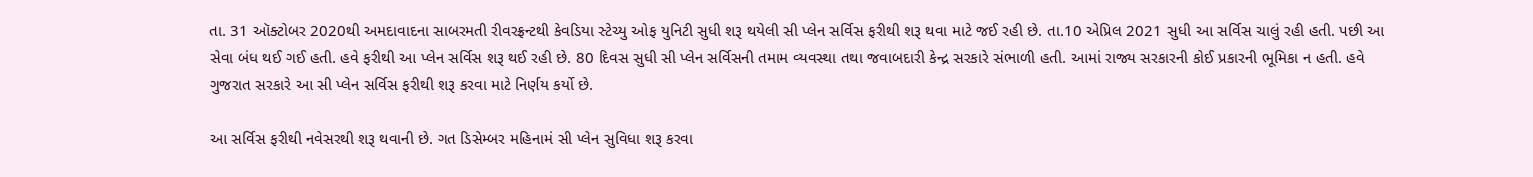તા. 31 ઑક્ટોબર 2020થી અમદાવાદના સાબરમતી રીવરફ્રન્ટથી કેવડિયા સ્ટેચ્યુ ઓફ યુનિટી સુધી શરૂ થયેલી સી પ્લેન સર્વિસ ફરીથી શરૂ થવા માટે જઈ રહી છે. તા.10 એપ્રિલ 2021 સુધી આ સર્વિસ ચાલું રહી હતી. પછી આ સેવા બંધ થઈ ગઈ હતી. હવે ફરીથી આ પ્લેન સર્વિસ શરૂ થઈ રહી છે. 80 દિવસ સુધી સી પ્લેન સર્વિસની તમામ વ્યવસ્થા તથા જવાબદારી કેન્દ્ર સરકારે સંભાળી હતી. આમાં રાજ્ય સરકારની કોઈ પ્રકારની ભૂમિકા ન હતી. હવે ગુજરાત સરકારે આ સી પ્લેન સર્વિસ ફરીથી શરૂ કરવા માટે નિર્ણય કર્યો છે.

આ સર્વિસ ફરીથી નવેસરથી શરૂ થવાની છે. ગત ડિસેમ્બર મહિનામં સી પ્લેન સુવિધા શરૂ કરવા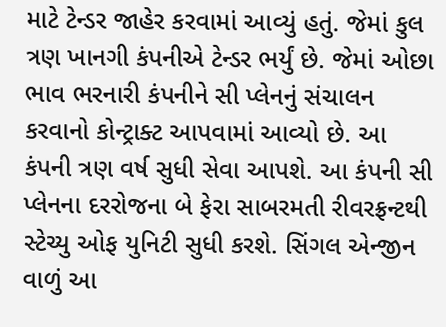માટે ટેન્ડર જાહેર કરવામાં આવ્યું હતું. જેમાં કુલ ત્રણ ખાનગી કંપનીએ ટેન્ડર ભર્યું છે. જેમાં ઓછા ભાવ ભરનારી કંપનીને સી પ્લેનનું સંચાલન કરવાનો કોન્ટ્રાક્ટ આપવામાં આવ્યો છે. આ કંપની ત્રણ વર્ષ સુધી સેવા આપશે. આ કંપની સી પ્લેનના દરરોજના બે ફેરા સાબરમતી રીવરફ્રન્ટથી સ્ટેચ્યુ ઓફ યુનિટી સુધી કરશે. સિંગલ એન્જીન વાળું આ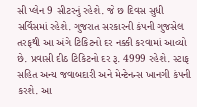સી પ્લેન 9 સીટરનું રહેશે. જે છ દિવસ સુધી સર્વિસમાં રહેશે. ગુજરાત સરકારની કંપની ગુજસેલ તરફથી આ અંગે ટિકિટનો દર નક્કી કરવામાં આવ્યો છે. પ્રવાસી દીઠ ટિકિટનો દર રૂ. 4999 રહેશે. સ્ટાફ સહિત અન્ય જવાબદારી અને મેન્ટેનન્સ ખાનગી કંપની કરશે. આ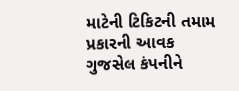માટેની ટિકિટની તમામ પ્રકારની આવક ગુજસેલ કંપનીને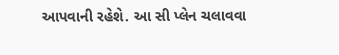આપવાની રહેશે. આ સી પ્લેન ચલાવવા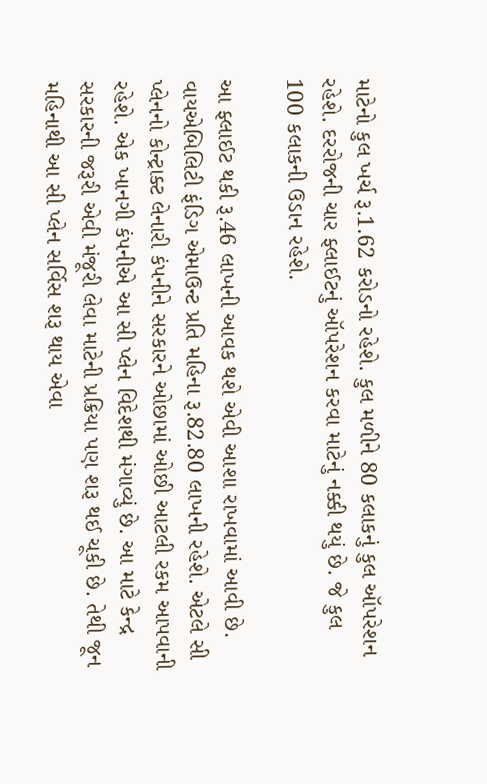માટેનો કુલ ખર્ચ રૂ.1.62 કરોડનો રહેશે. કુલ મળીને 80 કલાકનું કુલ ઑપરેશન રહેશે. દરરોજની ચાર ફ્લાઈટનું ઑપરેશન કરવા માટેનું નક્કી થયું છે. જે કુલ 100 કલાકની ઉડાન રહેશે.

આ ફ્લાઈટ થકી રૂ.46 લાખની આવક થશે એવી આશા રાખવામાં આવી છે. વાયએબિલિટી ફંડિગ એમાઉન્ટ પ્રતિ મહિના રૂ.82.80 લાખની રહેશે. એટલે સી પ્લેનનો કોન્ટ્રાક્ટ લેનારી કંપનીને સરકારને ઓછામાં ઓછી આટલી રકમ આપવાની રહેશે. એક ખાનગી કંપનીએ આ સી પ્લેન વિદેશથી મંગાવ્યું છે. આ માટે કેન્દ્ર સરકારની જરૂરી એવી મંજૂરી લેવા માટેની પ્રક્રિયા પણ શરૂ થઈ ચૂકી છે. તેથી જૂન મહિનાથી આ સી પ્લેન સર્વિસ શરૂ થાય એવા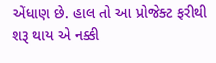એંધાણ છે. હાલ તો આ પ્રોજેક્ટ ફરીથી શરૂ થાય એ નક્કી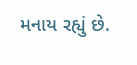મનાય રહ્યું છે.